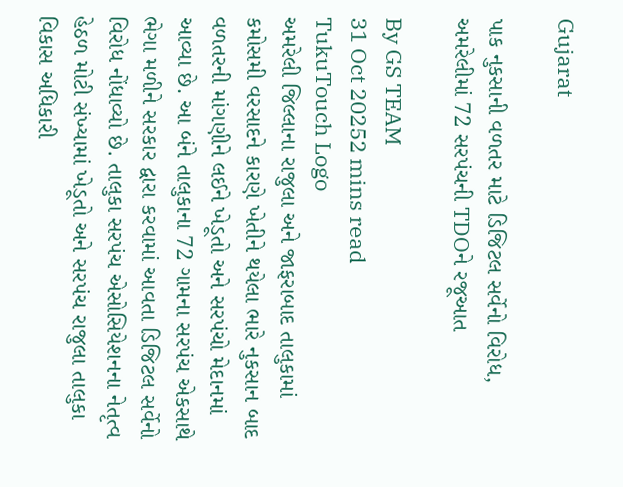Gujarat

પાક નુકસાની વળતર માટે ડિજિટલ સર્વેનો વિરોધ, અમરેલીમાં 72 સરપંચની TDOને રજૂઆત

By GS TEAM
31 Oct 20252 mins read
TukuTouch Logo
અમરેલી જિલ્લાના રાજુલા અને જાફરાબાદ તાલુકામાં કમોસમી વરસાદને કારણે ખેતીને થયેલા ભારે નુકસાન બાદ વળતરની માંગણીને લઈને ખેડૂતો અને સરપંચો મેદાનમાં આવ્યા છે. આ બંને તાલુકાના 72 ગામના સરપંચ એકસાથે ભેગા મળીને સરકાર દ્વારા કરવામાં આવતા ડિજિટલ સર્વેનો વિરોધ નોંધાવ્યો છે. તાલુકા સરપંચ એસોસિયેશનના નેતૃત્વ હેઠળ મોટી સંખ્યામાં ખેડૂતો અને સરપંચ રાજુલા તાલુકા વિકાસ અધિકારી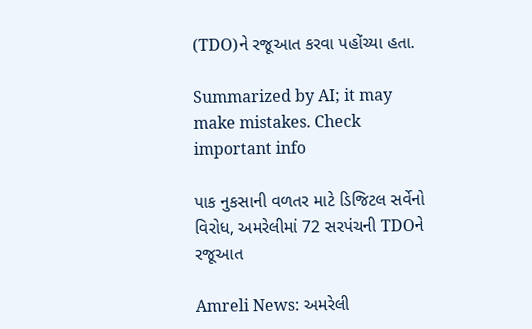(TDO)ને રજૂઆત કરવા પહોંચ્યા હતા.

Summarized by AI; it may make mistakes. Check important info

પાક નુકસાની વળતર માટે ડિજિટલ સર્વેનો વિરોધ, અમરેલીમાં 72 સરપંચની TDOને રજૂઆત

Amreli News: અમરેલી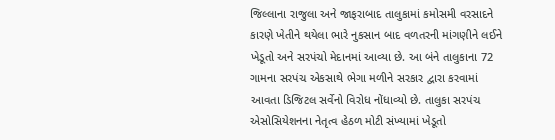જિલ્લાના રાજુલા અને જાફરાબાદ તાલુકામાં કમોસમી વરસાદને કારણે ખેતીને થયેલા ભારે નુકસાન બાદ વળતરની માંગણીને લઈને ખેડૂતો અને સરપંચો મેદાનમાં આવ્યા છે. આ બંને તાલુકાના 72 ગામના સરપંચ એકસાથે ભેગા મળીને સરકાર દ્વારા કરવામાં આવતા ડિજિટલ સર્વેનો વિરોધ નોંધાવ્યો છે. તાલુકા સરપંચ એસોસિયેશનના નેતૃત્વ હેઠળ મોટી સંખ્યામાં ખેડૂતો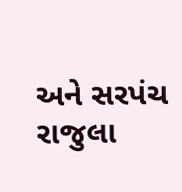અને સરપંચ રાજુલા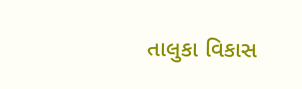તાલુકા વિકાસ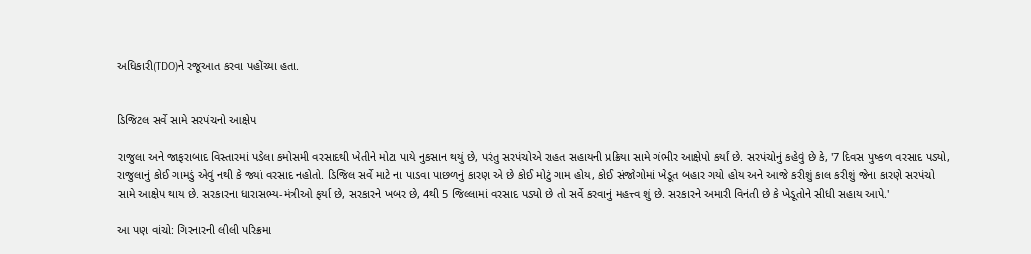અધિકારી(TDO)ને રજૂઆત કરવા પહોંચ્યા હતા.


ડિજિટલ સર્વે સામે સરપંચનો આક્ષેપ

રાજુલા અને જાફરાબાદ વિસ્તારમાં પડેલા કમોસમી વરસાદથી ખેતીને મોટા પાયે નુકસાન થયું છે, પરંતુ સરપંચોએ રાહત સહાયની પ્રક્રિયા સામે ગંભીર આક્ષેપો કર્યાં છે. સરપંચોનું કહેવું છે કે, '7 દિવસ પુષ્કળ વરસાદ પડ્યો, રાજુલાનું કોઈ ગામડું એવું નથી કે જ્યાં વરસાદ નહોતો. ડિજિલ સર્વે માટે ના પાડવા પાછળનું કારણ એ છે કોઈ મોટું ગામ હોય, કોઈ સંજોગોમાં ખેડૂત બહાર ગયો હોય અને આજે કરીશું કાલ કરીશું જેના કારણે સરપંચો સામે આક્ષેપ થાય છે. સરકારના ધારાસભ્ય-મંત્રીઓ ફર્યા છે, સરકારને ખબર છે, 4થી 5 જિલ્લામાં વરસાદ પડ્યો છે તો સર્વે કરવાનું મહત્ત્વ શું છે. સરકારને અમારી વિનંતી છે કે ખેડૂતોને સીધી સહાય આપે.'

આ પણ વાંચો: ગિરનારની લીલી પરિક્રમા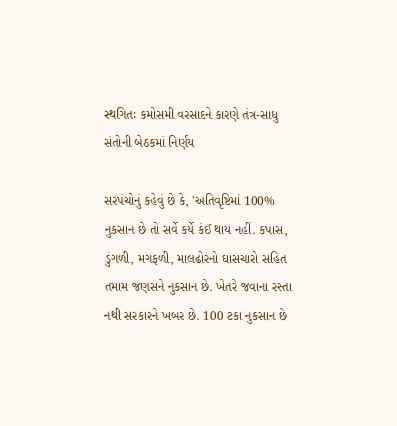સ્થગિતઃ કમોસમી વરસાદને કારણે તંત્ર-સાધુ સંતોની બેઠકમાં નિર્ણય

સરપંચોનું કહેવું છે કે, 'અતિવૃષ્ટિમાં 100% નુકસાન છે તો સર્વે કર્યે કંઈ થાય નહીં. કપાસ, ડુંગળી, મગફળી, માલઢોરનો ઘાસચારો સહિત તમામ જણસને નુકસાન છે. ખેતરે જવાના રસ્તા નથી સરકારને ખબર છે. 100 ટકા નુકસાન છે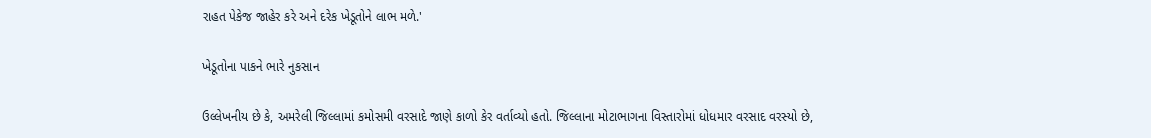રાહત પેકેજ જાહેર કરે અને દરેક ખેડૂતોને લાભ મળે.'

ખેડૂતોના પાકને ભારે નુકસાન

ઉલ્લેખનીય છે કે, અમરેલી જિલ્લામાં કમોસમી વરસાદે જાણે કાળો કેર વર્તાવ્યો હતો. જિલ્લાના મોટાભાગના વિસ્તારોમાં ધોધમાર વરસાદ વરસ્યો છે,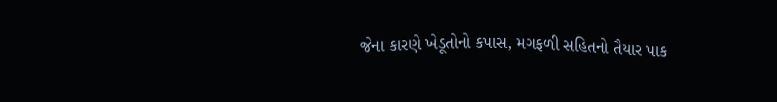જેના કારણે ખેડૂતોનો કપાસ, મગફળી સહિતનો તૈયાર પાક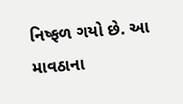નિષ્ફળ ગયો છે. આ માવઠાના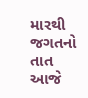મારથી જગતનો તાત આજે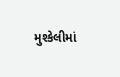મુશ્કેલીમાં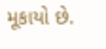મૂકાયો છે.